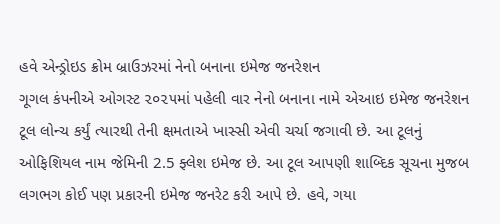હવે એન્ડ્રોઇડ ક્રોમ બ્રાઉઝરમાં નેનો બનાના ઇમેજ જનરેશન
ગૂગલ કંપનીએ ઓગસ્ટ ૨૦૨૫માં પહેલી વાર નેનો બનાના નામે એઆઇ ઇમેજ જનરેશન ટૂલ લોન્ચ કર્યું ત્યારથી તેની ક્ષમતાએ ખાસ્સી એવી ચર્ચા જગાવી છે. આ ટૂલનું ઓફિશિયલ નામ જેમિની 2.5 ફ્લેશ ઇમેજ છે. આ ટૂલ આપણી શાબ્દિક સૂચના મુજબ લગભગ કોઈ પણ પ્રકારની ઇમેજ જનરેટ કરી આપે છે. હવે, ગયા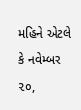મહિને એટલે કે નવેમ્બર ૨૦,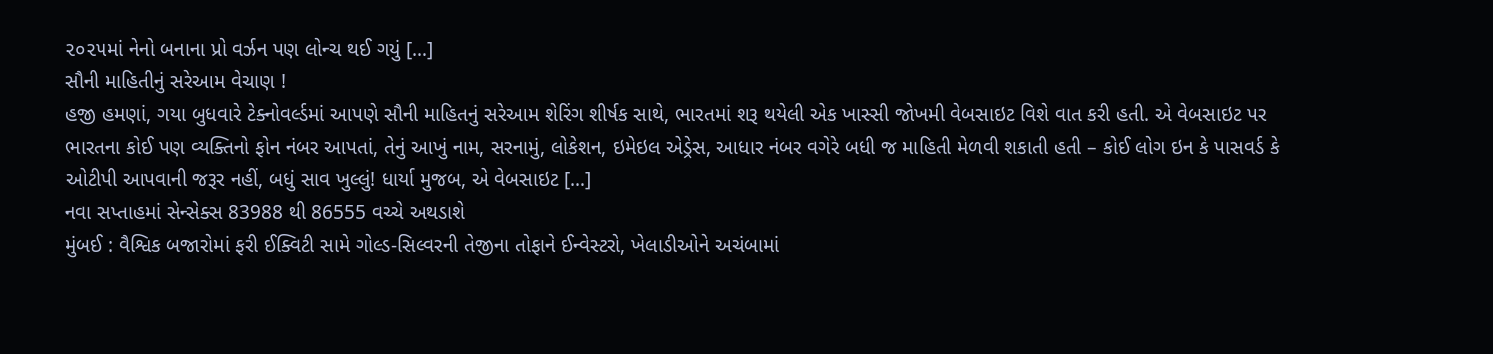૨૦૨૫માં નેનો બનાના પ્રો વર્ઝન પણ લોન્ચ થઈ ગયું […]
સૌની માહિતીનું સરેઆમ વેચાણ !
હજી હમણાં, ગયા બુધવારે ટેક્નોવર્લ્ડમાં આપણે સૌની માહિતનું સરેઆમ શેરિંગ શીર્ષક સાથે, ભારતમાં શરૂ થયેલી એક ખાસ્સી જોખમી વેબસાઇટ વિશે વાત કરી હતી. એ વેબસાઇટ પર ભારતના કોઈ પણ વ્યક્તિનો ફોન નંબર આપતાં, તેનું આખું નામ, સરનામું, લોકેશન, ઇમેઇલ એડ્રેસ, આધાર નંબર વગેરે બધી જ માહિતી મેળવી શકાતી હતી – કોઈ લોગ ઇન કે પાસવર્ડ કે ઓટીપી આપવાની જરૂર નહીં, બધું સાવ ખુલ્લું! ધાર્યા મુજબ, એ વેબસાઇટ […]
નવા સપ્તાહમાં સેન્સેક્સ 83988 થી 86555 વચ્ચે અથડાશે
મુંબઈ : વૈશ્વિક બજારોમાં ફરી ઈક્વિટી સામે ગોલ્ડ-સિલ્વરની તેજીના તોફાને ઈન્વેસ્ટરો, ખેલાડીઓને અચંબામાં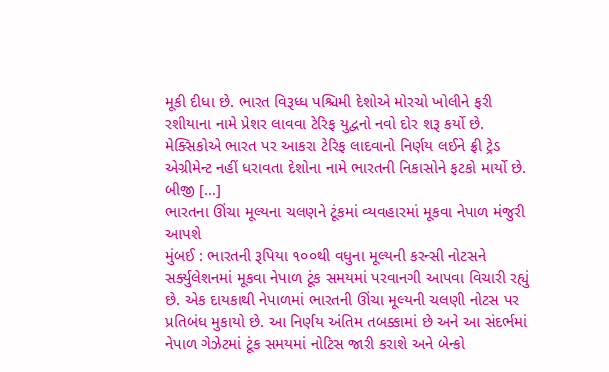મૂકી દીધા છે. ભારત વિરૂધ્ધ પશ્ચિમી દેશોએ મોરચો ખોલીને ફરી રશીયાના નામે પ્રેશર લાવવા ટેરિફ યુદ્વનો નવો દોર શરૂ કર્યો છે. મેક્સિકોએ ભારત પર આકરા ટેરિફ લાદવાનો નિર્ણય લઈને ફ્રી ટ્રેડ એગ્રીમેન્ટ નહીં ધરાવતા દેશોના નામે ભારતની નિકાસોને ફટકો માર્યો છે. બીજી […]
ભારતના ઊંચા મૂલ્યના ચલણને ટૂંકમાં વ્યવહારમાં મૂકવા નેપાળ મંજુરી આપશે
મુંબઈ : ભારતની રૂપિયા ૧૦૦થી વધુના મૂલ્યની કરન્સી નોટસને સર્ક્યુલેશનમાં મૂકવા નેપાળ ટૂંક સમયમાં પરવાનગી આપવા વિચારી રહ્યું છે. એક દાયકાથી નેપાળમાં ભારતની ઊંચા મૂલ્યની ચલણી નોટસ પર પ્રતિબંધ મુકાયો છે. આ નિર્ણય અંતિમ તબક્કામાં છે અને આ સંદર્ભમાં નેપાળ ગેઝેટમાં ટૂંક સમયમાં નોટિસ જારી કરાશે અને બેન્કો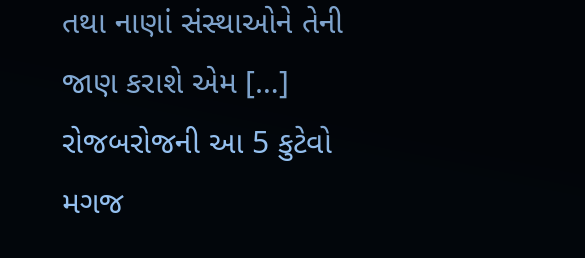તથા નાણાં સંસ્થાઓને તેની જાણ કરાશે એમ […]
રોજબરોજની આ 5 કુટેવો મગજ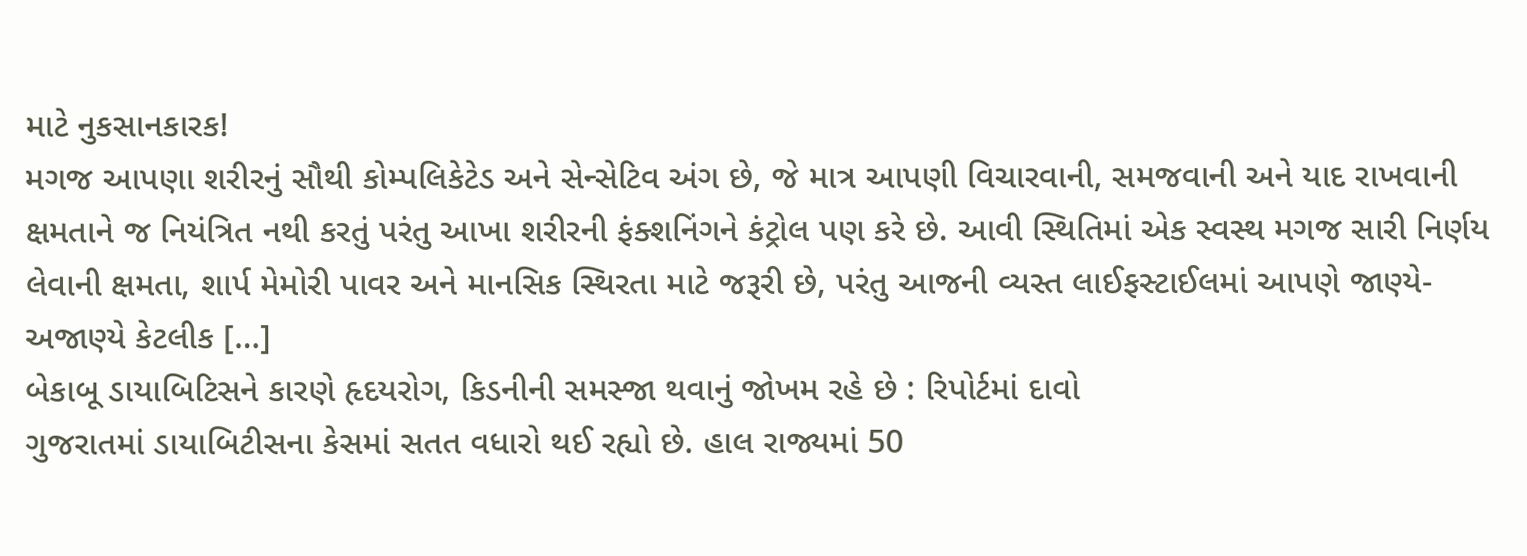માટે નુકસાનકારક!
મગજ આપણા શરીરનું સૌથી કોમ્પલિકેટેડ અને સેન્સેટિવ અંગ છે, જે માત્ર આપણી વિચારવાની, સમજવાની અને યાદ રાખવાની ક્ષમતાને જ નિયંત્રિત નથી કરતું પરંતુ આખા શરીરની ફંક્શનિંગને કંટ્રોલ પણ કરે છે. આવી સ્થિતિમાં એક સ્વસ્થ મગજ સારી નિર્ણય લેવાની ક્ષમતા, શાર્પ મેમોરી પાવર અને માનસિક સ્થિરતા માટે જરૂરી છે, પરંતુ આજની વ્યસ્ત લાઈફસ્ટાઈલમાં આપણે જાણ્યે-અજાણ્યે કેટલીક […]
બેકાબૂ ડાયાબિટિસને કારણે હૃદયરોગ, કિડનીની સમસ્જા થવાનું જોખમ રહે છે : રિપોર્ટમાં દાવો
ગુજરાતમાં ડાયાબિટીસના કેસમાં સતત વધારો થઈ રહ્યો છે. હાલ રાજ્યમાં 50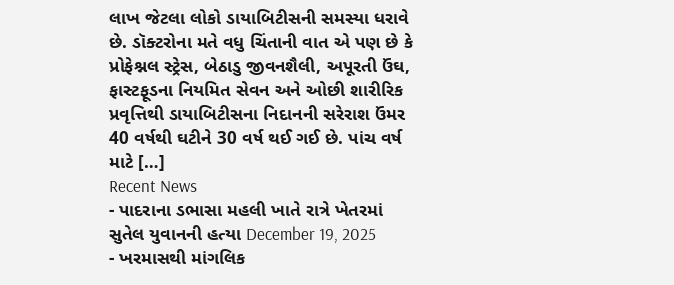લાખ જેટલા લોકો ડાયાબિટીસની સમસ્યા ધરાવે છે. ડૉક્ટરોના મતે વધુ ચિંતાની વાત એ પણ છે કે પ્રોફેશ્નલ સ્ટ્રેસ, બેઠાડુ જીવનશૈલી, અપૂરતી ઉંઘ, ફાસ્ટફૂડના નિયમિત સેવન અને ઓછી શારીરિક પ્રવૃત્તિથી ડાયાબિટીસના નિદાનની સરેરાશ ઉંમર 40 વર્ષથી ઘટીને 30 વર્ષ થઈ ગઈ છે. પાંચ વર્ષ માટે […]
Recent News
- પાદરાના ડભાસા મહલી ખાતે રાત્રે ખેતરમાં સુતેલ યુવાનની હત્યા December 19, 2025
- ખરમાસથી માંગલિક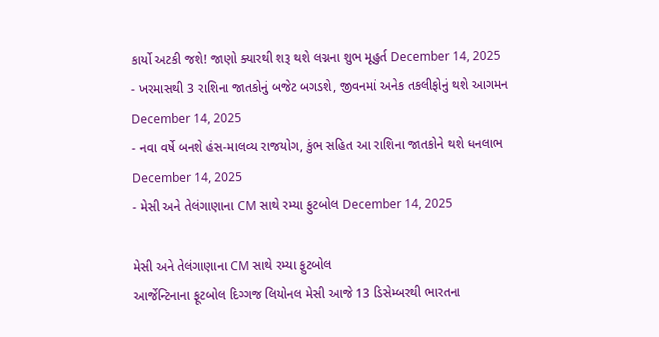કાર્યો અટકી જશે! જાણો ક્યારથી શરૂ થશે લગ્નના શુભ મૂહુર્ત December 14, 2025
- ખરમાસથી 3 રાશિના જાતકોનું બજેટ બગડશે, જીવનમાં અનેક તકલીફોનું થશે આગમન December 14, 2025
- નવા વર્ષે બનશે હંસ-માલવ્ય રાજયોગ, કુંભ સહિત આ રાશિના જાતકોને થશે ધનલાભ December 14, 2025
- મેસી અને તેલંગાણાના CM સાથે રમ્યા ફુટબોલ December 14, 2025

મેસી અને તેલંગાણાના CM સાથે રમ્યા ફુટબોલ
આર્જેન્ટિનાના ફૂટબોલ દિગ્ગજ લિયોનલ મેસી આજે 13 ડિસેમ્બરથી ભારતના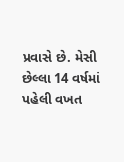પ્રવાસે છે. મેસી છેલ્લા 14 વર્ષમાં પહેલી વખત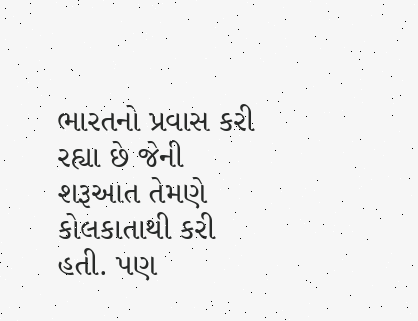ભારતનો પ્રવાસ કરી રહ્યા છે જેની શરૂઆત તેમણે કોલકાતાથી કરી હતી. પણ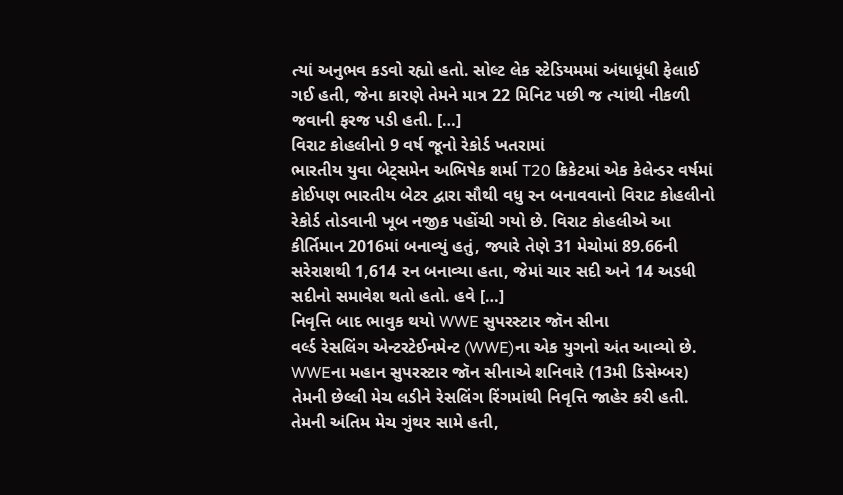ત્યાં અનુભવ કડવો રહ્યો હતો. સોલ્ટ લેક સ્ટેડિયમમાં અંધાધૂંધી ફેલાઈ ગઈ હતી, જેના કારણે તેમને માત્ર 22 મિનિટ પછી જ ત્યાંથી નીકળી જવાની ફરજ પડી હતી. […]
વિરાટ કોહલીનો 9 વર્ષ જૂનો રેકોર્ડ ખતરામાં
ભારતીય યુવા બેટ્સમેન અભિષેક શર્મા T20 ક્રિકેટમાં એક કેલેન્ડર વર્ષમાં કોઈપણ ભારતીય બેટર દ્વારા સૌથી વધુ રન બનાવવાનો વિરાટ કોહલીનો રેકોર્ડ તોડવાની ખૂબ નજીક પહોંચી ગયો છે. વિરાટ કોહલીએ આ કીર્તિમાન 2016માં બનાવ્યું હતું, જ્યારે તેણે 31 મેચોમાં 89.66ની સરેરાશથી 1,614 રન બનાવ્યા હતા, જેમાં ચાર સદી અને 14 અડધી સદીનો સમાવેશ થતો હતો. હવે […]
નિવૃત્તિ બાદ ભાવુક થયો WWE સુપરસ્ટાર જૉન સીના
વર્લ્ડ રેસલિંગ એન્ટરટેઈનમેન્ટ (WWE)ના એક યુગનો અંત આવ્યો છે. WWEના મહાન સુપરસ્ટાર જૉન સીનાએ શનિવારે (13મી ડિસેમ્બર) તેમની છેલ્લી મેચ લડીને રેસલિંગ રિંગમાંથી નિવૃત્તિ જાહેર કરી હતી. તેમની અંતિમ મેચ ગુંથર સામે હતી,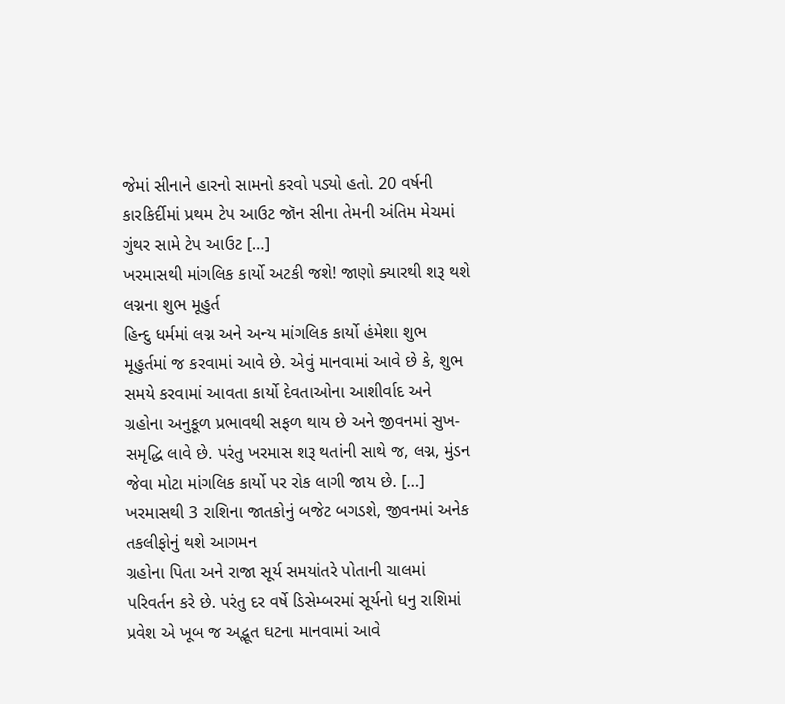જેમાં સીનાને હારનો સામનો કરવો પડ્યો હતો. 20 વર્ષની કારકિર્દીમાં પ્રથમ ટેપ આઉટ જૉન સીના તેમની અંતિમ મેચમાં ગુંથર સામે ટેપ આઉટ […]
ખરમાસથી માંગલિક કાર્યો અટકી જશે! જાણો ક્યારથી શરૂ થશે લગ્નના શુભ મૂહુર્ત
હિન્દુ ધર્મમાં લગ્ન અને અન્ય માંગલિક કાર્યો હંમેશા શુભ મૂહુર્તમાં જ કરવામાં આવે છે. એવું માનવામાં આવે છે કે, શુભ સમયે કરવામાં આવતા કાર્યો દેવતાઓના આશીર્વાદ અને ગ્રહોના અનુકૂળ પ્રભાવથી સફળ થાય છે અને જીવનમાં સુખ-સમૃદ્ધિ લાવે છે. પરંતુ ખરમાસ શરૂ થતાંની સાથે જ, લગ્ન, મુંડન જેવા મોટા માંગલિક કાર્યો પર રોક લાગી જાય છે. […]
ખરમાસથી 3 રાશિના જાતકોનું બજેટ બગડશે, જીવનમાં અનેક તકલીફોનું થશે આગમન
ગ્રહોના પિતા અને રાજા સૂર્ય સમયાંતરે પોતાની ચાલમાં પરિવર્તન કરે છે. પરંતુ દર વર્ષે ડિસેમ્બરમાં સૂર્યનો ધનુ રાશિમાં પ્રવેશ એ ખૂબ જ અદ્ભૂત ઘટના માનવામાં આવે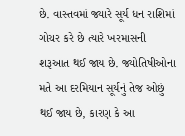છે. વાસ્તવમાં જ્યારે સૂર્ય ધન રાશિમાં ગોચર કરે છે ત્યારે ખરમાસની શરૂઆત થઈ જાય છે. જ્યોતિષીઓના મતે આ દરમિયાન સૂર્યનું તેજ ઓછું થઈ જાય છે, કારણ કે આ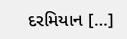દરમિયાન […]